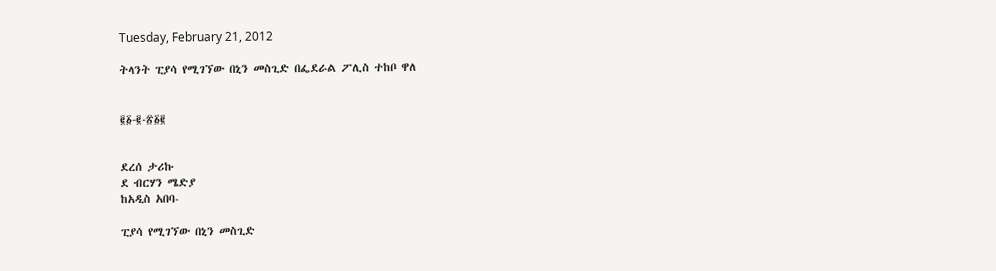Tuesday, February 21, 2012

ትላንት ፒያሳ የሚገኘው በኒን መስጊድ በፌደራል ፖሊስ ተከቦ ዋለ


፪፩-፪-፳፩፪


ደረሰ ታሪኩ
ደ ብርሃን ሜድያ
ከአዲስ አበባ-

ፒያሳ የሚገኘው በኒን መስጊድ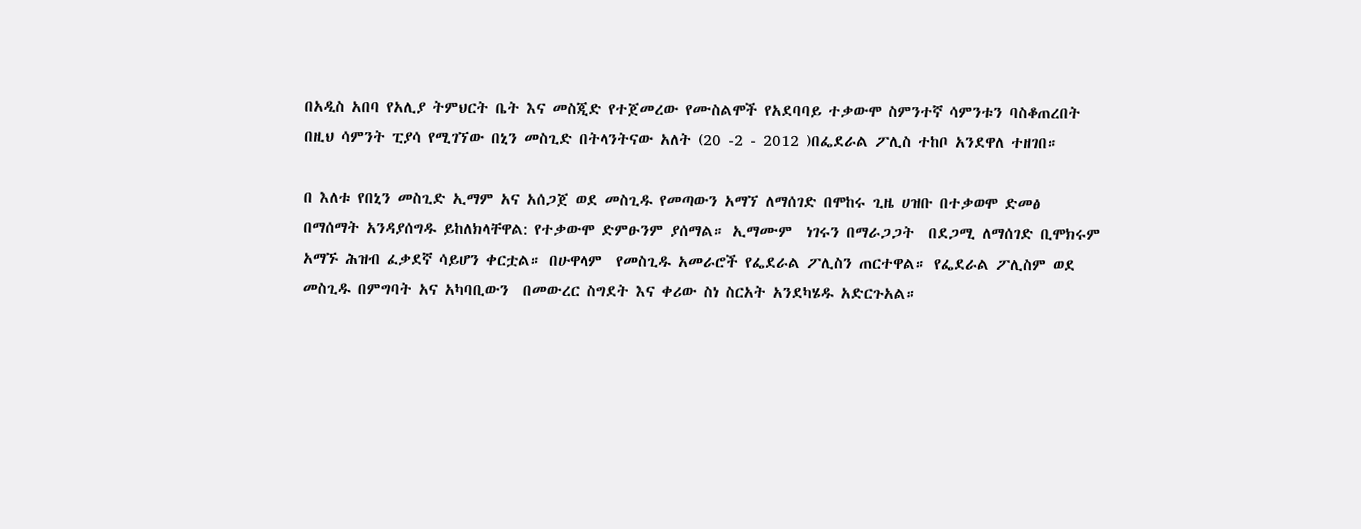በአዲስ አበባ የአሊያ ትምህርት ቤት እና መስጂድ የተጀመረው የሙስልሞች የአደባባይ ተቃውሞ ስምንተኛ ሳምንቱን ባስቆጠረበት በዚህ ሳምንት ፒያሳ የሚገኘው በኒን መስጊድ በትላንትናው አለት (20 -2 - 2012 )በፌደራል ፖሊስ ተከቦ አንደዋለ ተዘገበ።

በ እለቱ የበኒን መስጊድ ኢማም አና አሰጋጀ ወደ መስጊዱ የመጣውን አማኘ ለማሰገድ በሞከሩ ጊዜ ሀዝቡ በተቃወሞ ድመፅ  በማሰማት አንዳያሰግዱ ይከለክላቸዋል: የተቃውሞ ድምፁንም ያሰማል። ኢማሙም  ነገሩን በማራጋጋት  በደጋሚ ለማሰገድ ቢሞክሩም አማኙ ሕዝብ ፈቃደኛ ሳይሆን ቀርቷል። በሁዋላም  የመስጊዱ አመራሮች የፌደራል ፖሊስን ጠርተዋል። የፌደራል ፖሊስም ወደ መስጊዱ በምግባት አና አካባቢውን  በመውረር ስግደት እና ቀሪው ስነ ስርአት አንደካሄዱ አድርጉአል።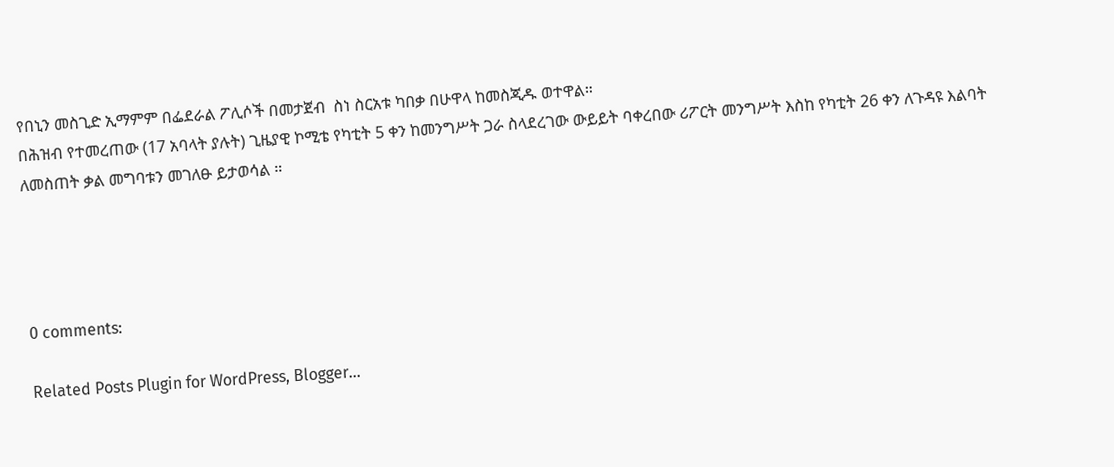የበኒን መስጊድ ኢማምም በፌደራል ፖሊሶች በመታጀብ  ስነ ስርአቱ ካበቃ በሁዋላ ከመስጂዱ ወተዋል።
በሕዝብ የተመረጠው (17 አባላት ያሉት) ጊዜያዊ ኮሚቴ የካቲት 5 ቀን ከመንግሥት ጋራ ስላደረገው ውይይት ባቀረበው ሪፖርት መንግሥት እስከ የካቲት 26 ቀን ለጉዳዩ እልባት ለመስጠት ቃል መግባቱን መገለፁ ይታወሳል ።




0 comments:

Related Posts Plugin for WordPress, Blogger...